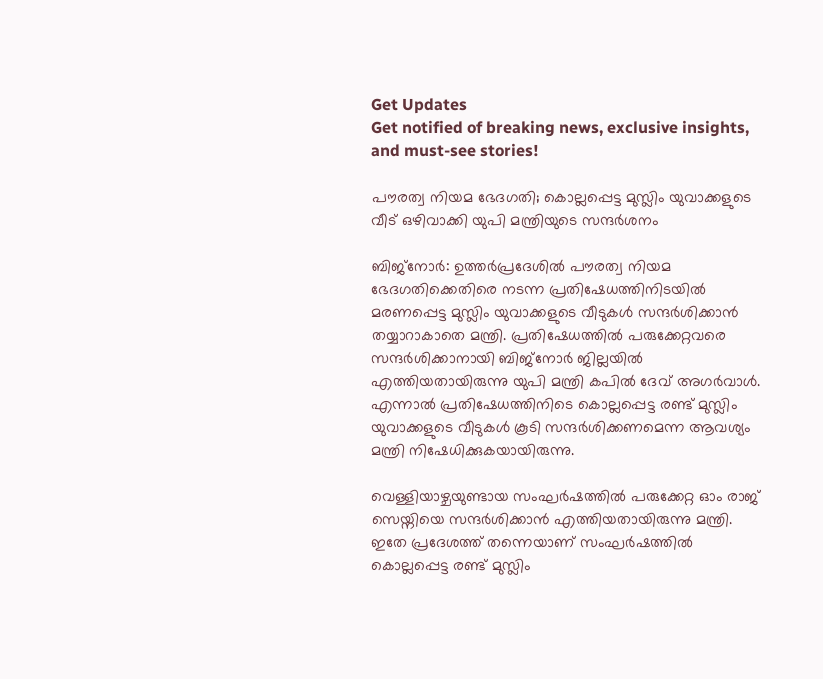Get Updates
Get notified of breaking news, exclusive insights, and must-see stories!

പൗരത്വ നിയമ ഭേദഗതി; കൊല്ലപ്പെട്ട മുസ്ലിം യുവാക്കളുടെ വീട് ഒഴിവാക്കി യുപി മന്ത്രിയുടെ സന്ദർശനം

ബിജ്നോർ: ഉത്തർപ്രദേശിൽ പൗരത്വ നിയമ ഭേദഗതിക്കെതിരെ നടന്ന പ്രതിഷേധത്തിനിടയിൽ മരണപ്പെട്ട മുസ്ലിം യുവാക്കളുടെ വീടുകൾ സന്ദർശിക്കാൻ തയ്യാറാകാതെ മന്ത്രി. പ്രതിഷേധത്തിൽ പരുക്കേറ്റവരെ സന്ദർശിക്കാനായി ബിജ്നോർ ജില്ലയിൽ എത്തിയതായിരുന്നു യുപി മന്ത്രി കപിൽ ദേവ് അഗർവാൾ. എന്നാൽ പ്രതിഷേധത്തിനിടെ കൊല്ലപ്പെട്ട രണ്ട് മുസ്ലിം യുവാക്കളുടെ വീടുകൾ കൂടി സന്ദർശിക്കണമെന്ന ആവശ്യം മന്ത്രി നിഷേധിക്കുകയായിരുന്നു.

വെള്ളിയാഴ്ചയുണ്ടായ സംഘർഷത്തിൽ പരുക്കേറ്റ ഓം രാജ് സെയ്നിയെ സന്ദർശിക്കാൻ എത്തിയതായിരുന്നു മന്ത്രി. ഇതേ പ്രദേശത്ത് തന്നെയാണ് സംഘർഷത്തിൽ കൊല്ലപ്പെട്ട രണ്ട് മുസ്ലിം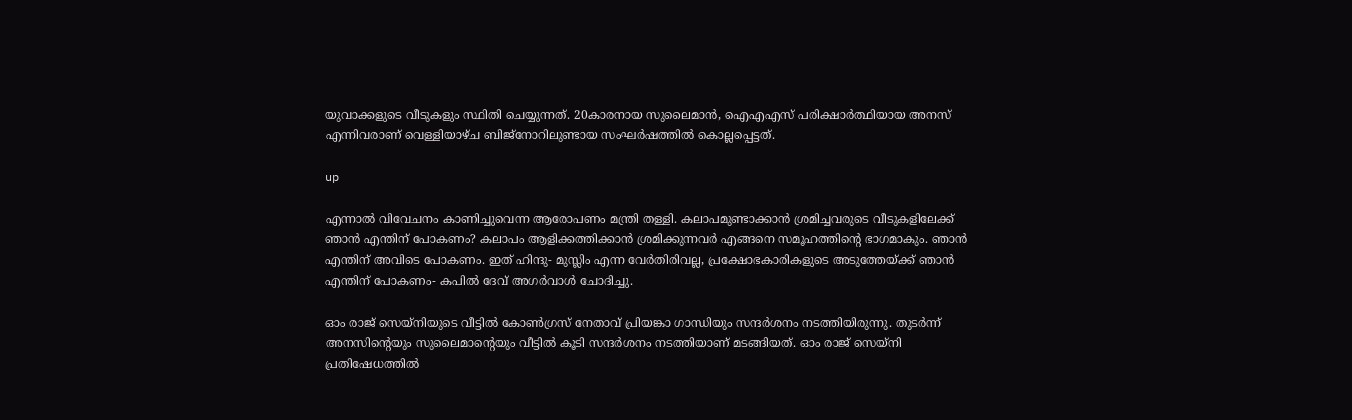യുവാക്കളുടെ വീടുകളും സ്ഥിതി ചെയ്യുന്നത്. 20കാരനായ സുലൈമാൻ, ഐഎഎസ് പരിക്ഷാർത്ഥിയായ അനസ് എന്നിവരാണ് വെള്ളിയാഴ്ച ബിജ്നോറിലുണ്ടായ സംഘർഷത്തിൽ കൊല്ലപ്പെട്ടത്.

up

എന്നാൽ വിവേചനം കാണിച്ചുവെന്ന ആരോപണം മന്ത്രി തള്ളി. കലാപമുണ്ടാക്കാൻ ശ്രമിച്ചവരുടെ വീടുകളിലേക്ക് ഞാൻ എന്തിന് പോകണം? കലാപം ആളിക്കത്തിക്കാൻ ശ്രമിക്കുന്നവർ എങ്ങനെ സമൂഹത്തിന്റെ ഭാഗമാകും. ഞാൻ എന്തിന് അവിടെ പോകണം. ഇത് ഹിന്ദു- മുസ്ലിം എന്ന വേർതിരിവല്ല, പ്രക്ഷോഭകാരികളുടെ അടുത്തേയ്ക്ക് ഞാൻ എന്തിന് പോകണം- കപിൽ ദേവ് അഗർവാൾ ചോദിച്ചു.

ഓം രാജ് സെയ്നിയുടെ വീട്ടിൽ കോൺഗ്രസ് നേതാവ് പ്രിയങ്കാ ഗാന്ധിയും സന്ദർശനം നടത്തിയിരുന്നു. തുടർന്ന് അനസിന്റെയും സുലൈമാന്റെയും വീട്ടിൽ കൂടി സന്ദർശനം നടത്തിയാണ് മടങ്ങിയത്. ഓം രാജ് സെയ്നി പ്രതിഷേധത്തിൽ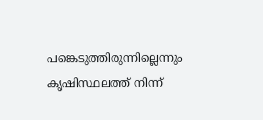പങ്കെടുത്തിരുന്നില്ലെന്നും കൃഷിസ്ഥലത്ത് നിന്ന്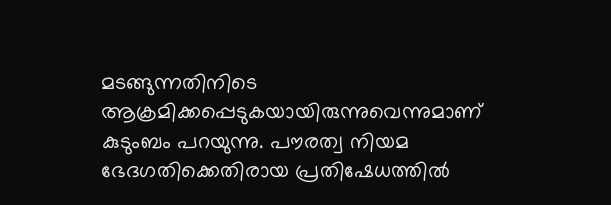മടങ്ങുന്നതിനിടെ ആക്രമിക്കപ്പെടുകയായിരുന്നുവെന്നുമാണ് കുടുംബം പറയുന്നു. പൗരത്വ നിയമ ഭേദഗതിക്കെതിരായ പ്രതിഷേധത്തിൽ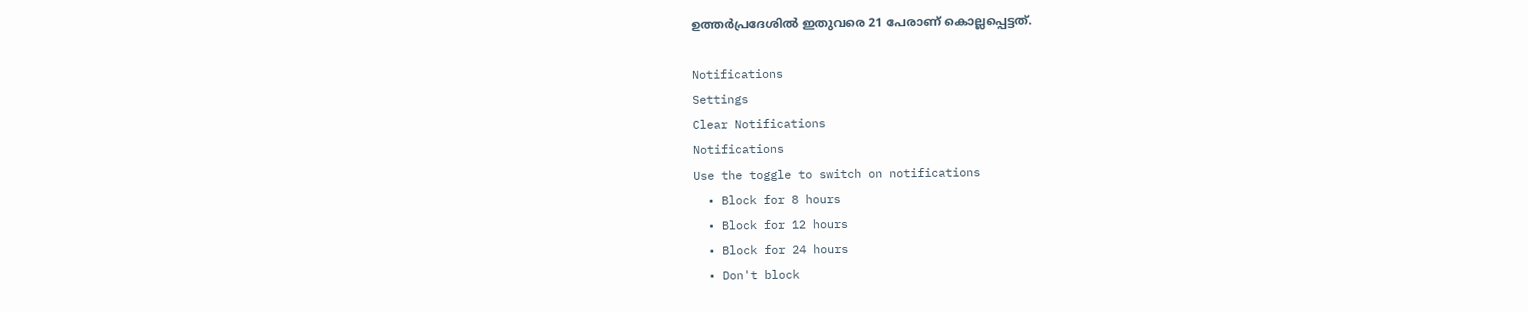ഉത്തർപ്രദേശിൽ ഇതുവരെ 21 പേരാണ് കൊല്ലപ്പെട്ടത്.

Notifications
Settings
Clear Notifications
Notifications
Use the toggle to switch on notifications
  • Block for 8 hours
  • Block for 12 hours
  • Block for 24 hours
  • Don't block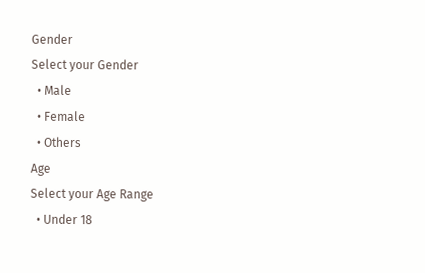Gender
Select your Gender
  • Male
  • Female
  • Others
Age
Select your Age Range
  • Under 18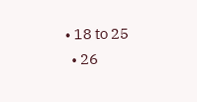• 18 to 25
  • 26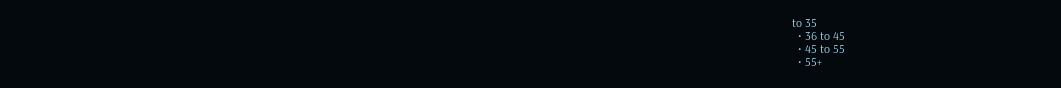to 35
  • 36 to 45
  • 45 to 55
  • 55+